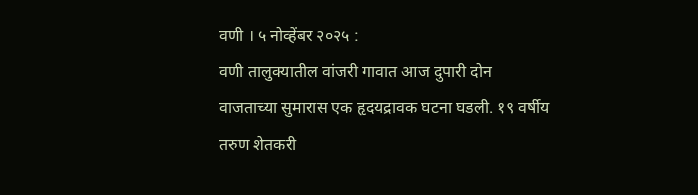वणी । ५ नोव्हेंबर २०२५ :
वणी तालुक्यातील वांजरी गावात आज दुपारी दोन वाजताच्या सुमारास एक हृदयद्रावक घटना घडली. १९ वर्षीय तरुण शेतकरी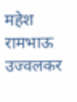महेश रामभाऊ उज्वलकर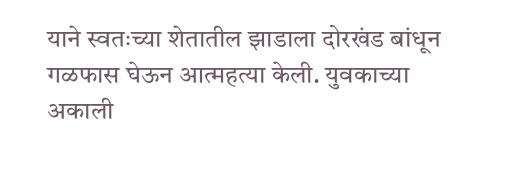याने स्वतःच्या शेतातील झाडाला दोरखंड बांधून गळफास घेऊन आत्महत्या केली. युवकाच्या अकाली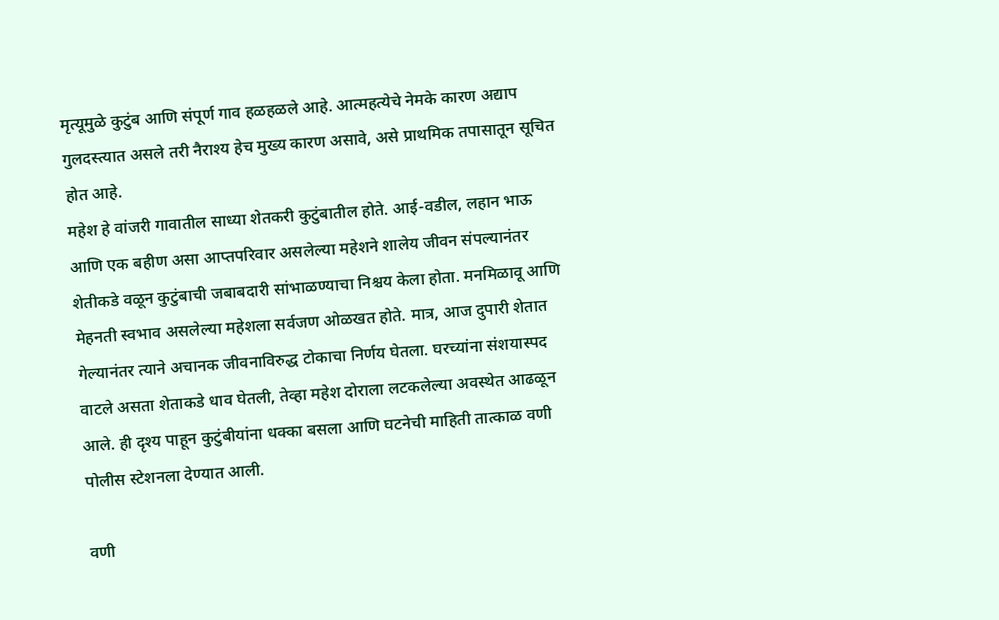मृत्यूमुळे कुटुंब आणि संपूर्ण गाव हळहळले आहे. आत्महत्येचे नेमके कारण अद्याप गुलदस्त्यात असले तरी नैराश्य हेच मुख्य कारण असावे, असे प्राथमिक तपासातून सूचित होत आहे.
महेश हे वांजरी गावातील साध्या शेतकरी कुटुंबातील होते. आई-वडील, लहान भाऊ आणि एक बहीण असा आप्तपरिवार असलेल्या महेशने शालेय जीवन संपल्यानंतर शेतीकडे वळून कुटुंबाची जबाबदारी सांभाळण्याचा निश्चय केला होता. मनमिळावू आणि मेहनती स्वभाव असलेल्या महेशला सर्वजण ओळखत होते. मात्र, आज दुपारी शेतात गेल्यानंतर त्याने अचानक जीवनाविरुद्ध टोकाचा निर्णय घेतला. घरच्यांना संशयास्पद वाटले असता शेताकडे धाव घेतली, तेव्हा महेश दोराला लटकलेल्या अवस्थेत आढळून आले. ही दृश्य पाहून कुटुंबीयांना धक्का बसला आणि घटनेची माहिती तात्काळ वणी पोलीस स्टेशनला देण्यात आली.

वणी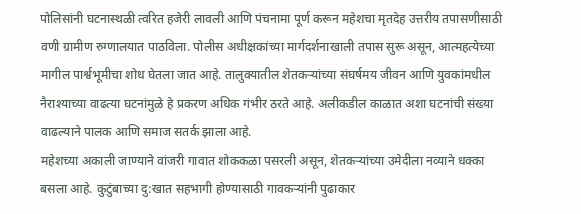पोलिसांनी घटनास्थळी त्वरित हजेरी लावली आणि पंचनामा पूर्ण करून महेशचा मृतदेह उत्तरीय तपासणीसाठी वणी ग्रामीण रुग्णालयात पाठविला. पोलीस अधीक्षकांच्या मार्गदर्शनाखाली तपास सुरू असून, आत्महत्येच्या मागील पार्श्वभूमीचा शोध घेतला जात आहे. तालुक्यातील शेतकऱ्यांच्या संघर्षमय जीवन आणि युवकांमधील नैराश्याच्या वाढत्या घटनांमुळे हे प्रकरण अधिक गंभीर ठरते आहे. अलीकडील काळात अशा घटनांची संख्या वाढल्याने पालक आणि समाज सतर्क झाला आहे.
महेशच्या अकाली जाण्याने वांजरी गावात शोककळा पसरली असून, शेतकऱ्यांच्या उमेदीला नव्याने धक्का बसला आहे. कुटुंबाच्या दु:खात सहभागी होण्यासाठी गावकऱ्यांनी पुढाकार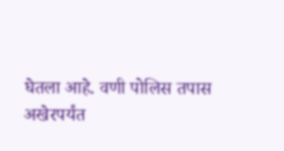घेतला आहे. वणी पोलिस तपास अखेरपर्यंत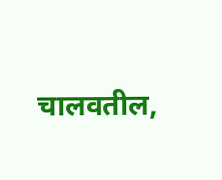चालवतील,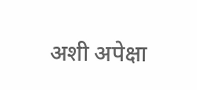अशी अपेक्षा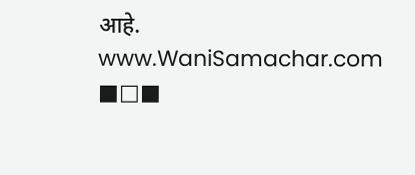आहे.
www.WaniSamachar.com
■□■